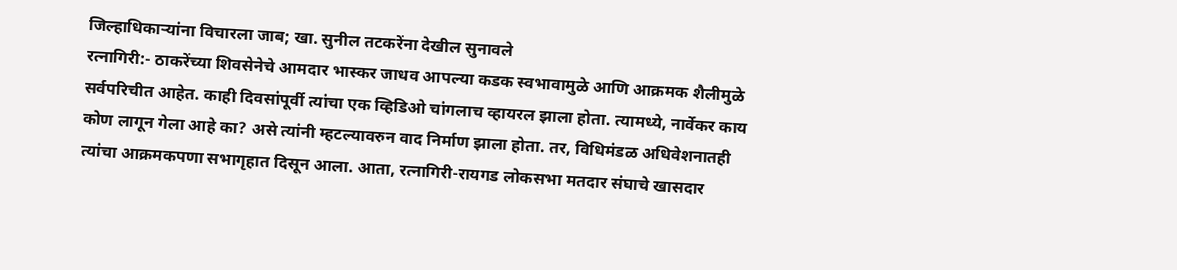जिल्हाधिकाऱ्यांना विचारला जाब; खा. सुनील तटकरेंना देखील सुनावले
रत्नागिरी:- ठाकरेंच्या शिवसेनेचे आमदार भास्कर जाधव आपल्या कडक स्वभावामुळे आणि आक्रमक शैलीमुळे सर्वपरिचीत आहेत. काही दिवसांपूर्वी त्यांचा एक व्हिडिओ चांगलाच व्हायरल झाला होता. त्यामध्ये, नार्वेकर काय कोण लागून गेला आहे का? असे त्यांनी म्हटल्यावरुन वाद निर्माण झाला होता. तर, विधिमंडळ अधिवेशनातही त्यांचा आक्रमकपणा सभागृहात दिसून आला. आता, रत्नागिरी-रायगड लोकसभा मतदार संघाचे खासदार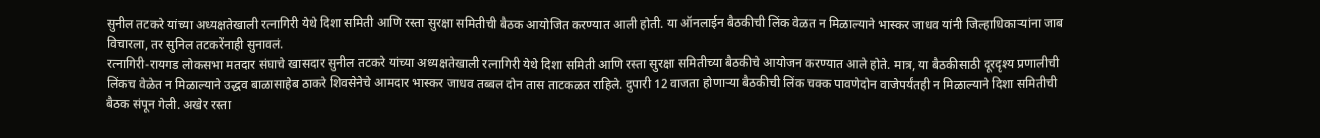सुनील तटकरे यांच्या अध्यक्षतेखाली रत्नागिरी येथे दिशा समिती आणि रस्ता सुरक्षा समितीची बैठक आयोजित करण्यात आली होती. या ऑनलाईन बैठकीची लिंक वेळत न मिळाल्याने भास्कर जाधव यांनी जिल्हाधिकाऱ्यांना जाब विचारला, तर सुनिल तटकरेंनाही सुनावलं.
रत्नागिरी-रायगड लोकसभा मतदार संघाचे खासदार सुनील तटकरे यांच्या अध्यक्षतेखाली रत्नागिरी येथे दिशा समिती आणि रस्ता सुरक्षा समितीच्या बैठकीचे आयोजन करण्यात आले होते. मात्र, या बैठकीसाठी दूरदृश्य प्रणालीची लिंकच वेळेत न मिळाल्याने उद्धव बाळासाहेब ठाकरे शिवसेनेचे आमदार भास्कर जाधव तब्बल दोन तास ताटकळत राहिले. दुपारी 12 वाजता होणाऱ्या बैठकीची लिंक चक्क पावणेदोन वाजेपर्यंतही न मिळाल्याने दिशा समितीची बैठक संपून गेली. अखेर रस्ता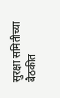सुरक्षा समितीच्या बैठकीत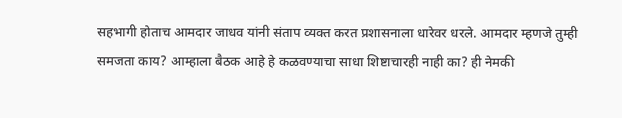सहभागी होताच आमदार जाधव यांनी संताप व्यक्त करत प्रशासनाला धारेवर धरले. आमदार म्हणजे तुम्ही समजता काय? आम्हाला बैठक आहे हे कळवण्याचा साधा शिष्टाचारही नाही का? ही नेमकी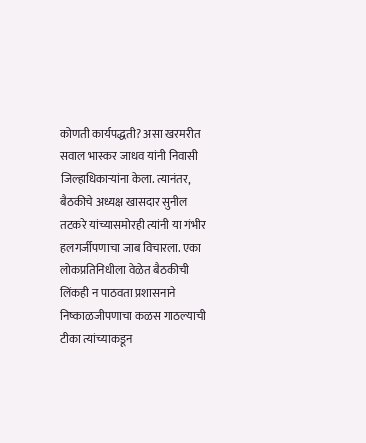कोणती कार्यपद्धती? असा खरमरीत सवाल भास्कर जाधव यांनी निवासी जिल्हाधिकाऱ्यांना केला. त्यानंतर, बैठकीचे अध्यक्ष खासदार सुनील तटकरे यांच्यासमोरही त्यांनी या गंभीर हलगर्जीपणाचा जाब विचारला. एका लोकप्रतिनिधीला वेळेत बैठकीची लिंकही न पाठवता प्रशासनाने निष्काळजीपणाचा कळस गाठल्याची टीका त्यांच्याकडून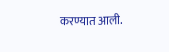करण्यात आली.